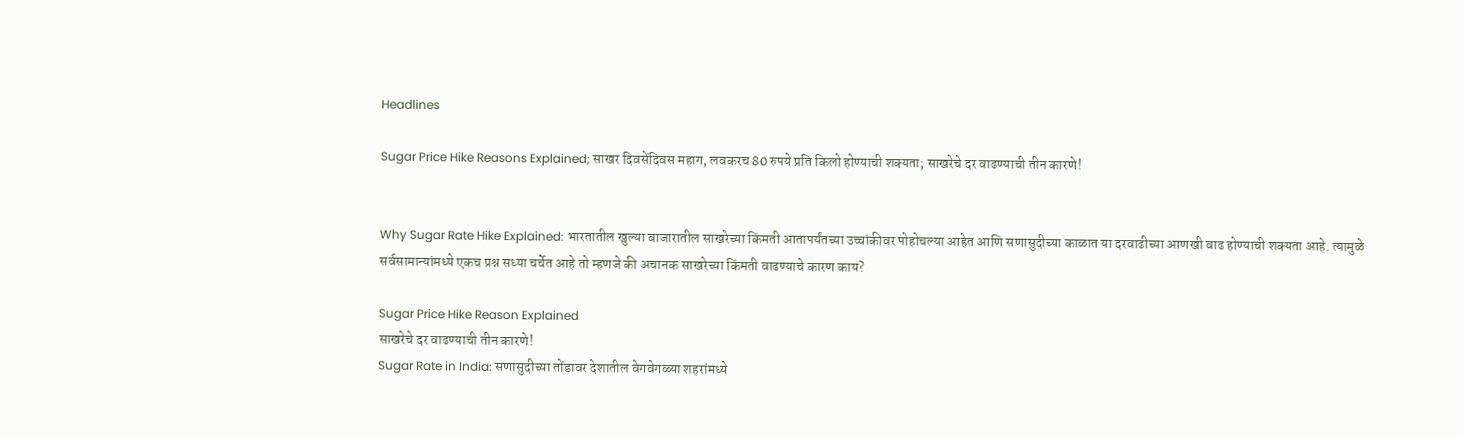Headlines

Sugar Price Hike Reasons Explained; साखर दिवसेंदिवस महाग, लवकरच 80 रुपये प्रति किलो होण्याची शक्यता; साखरेचे दर वाढण्याची तीन कारणे!


Why Sugar Rate Hike Explained: भारतातील खुल्या बाजारातील साखरेच्या किंमती आतापर्यंतच्या उच्चांकीवर पोहोचल्या आहेत आणि सणासुदीच्या काळात या दरवाढीच्या आणखी वाढ होण्याची शक्यता आहे. त्यामुळे सर्वसामान्यांमध्ये एकच प्रश्न सध्या चर्चेत आहे तो म्हणजे की अचानक साखरेच्या किंमती वाढण्याचे कारण काय?

Sugar Price Hike Reason Explained
साखरेचे दर वाढण्याची तीन कारणे!
Sugar Rate in India: सणासुदीच्या तोंडावर देशातील वेगवेगळ्या शहरांमध्ये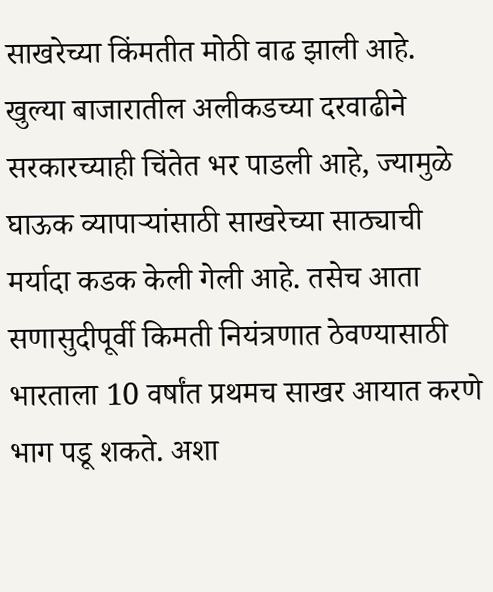साखरेच्या किंमतीत मोठी वाढ झाली आहे. खुल्या बाजारातील अलीकडच्या दरवाढीने सरकारच्याही चिंतेत भर पाडली आहे, ज्यामुळे घाऊक व्यापाऱ्यांसाठी साखरेच्या साठ्याची मर्यादा कडक केली गेली आहे. तसेच आता सणासुदीपूर्वी किमती नियंत्रणात ठेवण्यासाठी भारताला 10 वर्षांत प्रथमच साखर आयात करणे भाग पडू शकते. अशा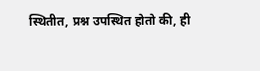स्थितीत, प्रश्न उपस्थित होतो की, ही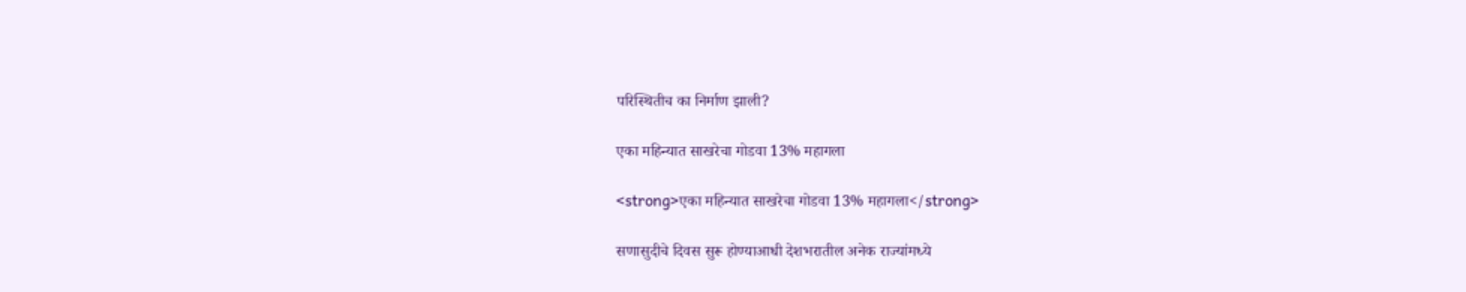परिस्थितीच का निर्माण झाली?

एका महिन्यात साखरेचा गोडवा 13% महागला

<strong>एका महिन्यात साखरेचा गोडवा 13% महागला</strong>

सणासुदीचे दिवस सुरू होण्याआधी देशभरातील अनेक राज्यांमध्ये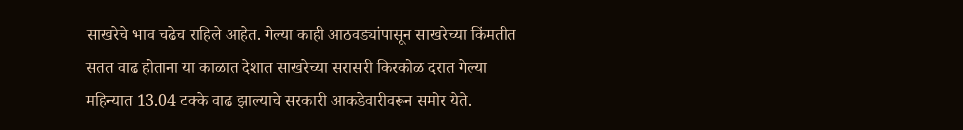साखरेचे भाव चढेच राहिले आहेत. गेल्या काही आठवड्यांपासून साखरेच्या किंमतीत सतत वाढ होताना या काळात देशात साखरेच्या सरासरी किरकोळ दरात गेल्या महिन्यात 13.04 टक्के वाढ झाल्याचे सरकारी आकडेवारीवरून समोर येते.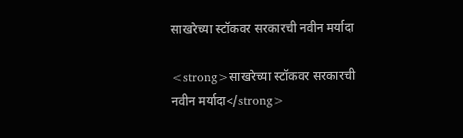साखरेच्या स्टॉकवर सरकारची नवीन मर्यादा

<strong>साखरेच्या स्टॉकवर सरकारची नवीन मर्यादा</strong>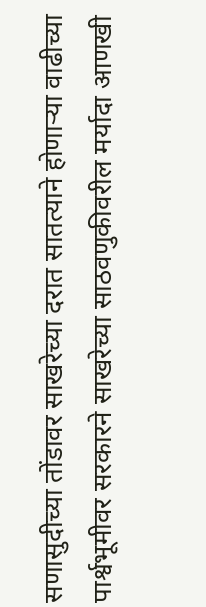सणासुदीच्या तोंडावर साखरेच्या दरात सातत्याने होणाऱ्या वाढीच्या पार्श्वभूमीवर सरकारने साखरेच्या साठवणुकीवरील मर्यादा आणखी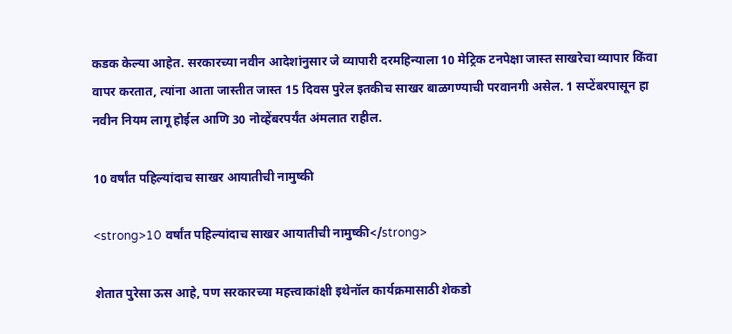कडक केल्या आहेत. सरकारच्या नवीन आदेशांनुसार जे व्यापारी दरमहिन्याला 10 मेट्रिक टनपेक्षा जास्त साखरेचा व्यापार किंवा वापर करतात, त्यांना आता जास्तीत जास्त 15 दिवस पुरेल इतकीच साखर बाळगण्याची परवानगी असेल. 1 सप्टेंबरपासून हा नवीन नियम लागू होईल आणि 30 नोव्हेंबरपर्यंत अंमलात राहील.

10 वर्षांत पहिल्यांदाच साखर आयातीची नामुष्की

<strong>10 वर्षांत पहिल्यांदाच साखर आयातीची नामुष्की</strong>

शेतात पुरेसा ऊस आहे, पण सरकारच्या महत्त्वाकांक्षी इथेनॉल कार्यक्रमासाठी शेकडो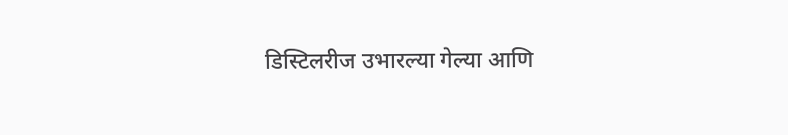डिस्टिलरीज उभारल्या गेल्या आणि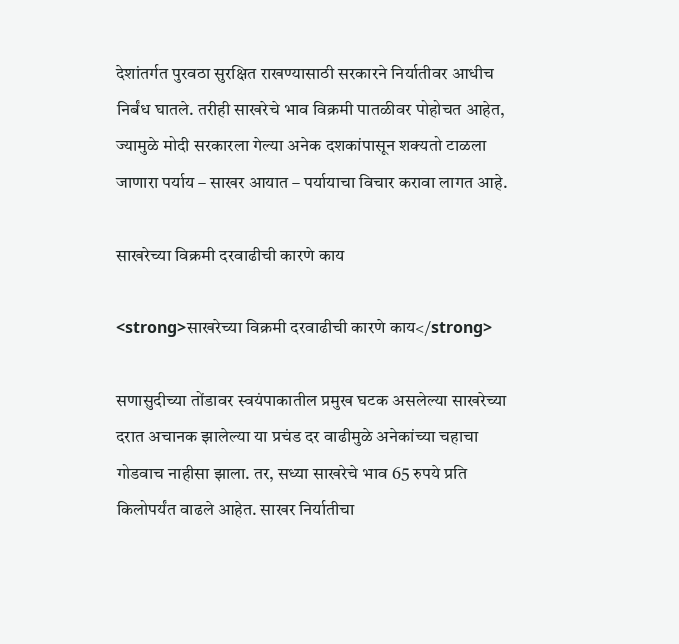देशांतर्गत पुरवठा सुरक्षित राखण्यासाठी सरकारने निर्यातीवर आधीच निर्बंध घातले. तरीही साखरेचे भाव विक्रमी पातळीवर पोहोचत आहेत, ज्यामुळे मोदी सरकारला गेल्या अनेक दशकांपासून शक्यतो टाळला जाणारा पर्याय – साखर आयात – पर्यायाचा विचार करावा लागत आहे.

साखरेच्या विक्रमी दरवाढीची कारणे काय

<strong>साखरेच्या विक्रमी दरवाढीची कारणे काय</strong>

सणासुदीच्या तोंडावर स्वयंपाकातील प्रमुख घटक असलेल्या साखरेच्या दरात अचानक झालेल्या या प्रचंड दर वाढीमुळे अनेकांच्या चहाचा गोडवाच नाहीसा झाला. तर, सध्या साखरेचे भाव 65 रुपये प्रति किलोपर्यंत वाढले आहेत. साखर निर्यातीचा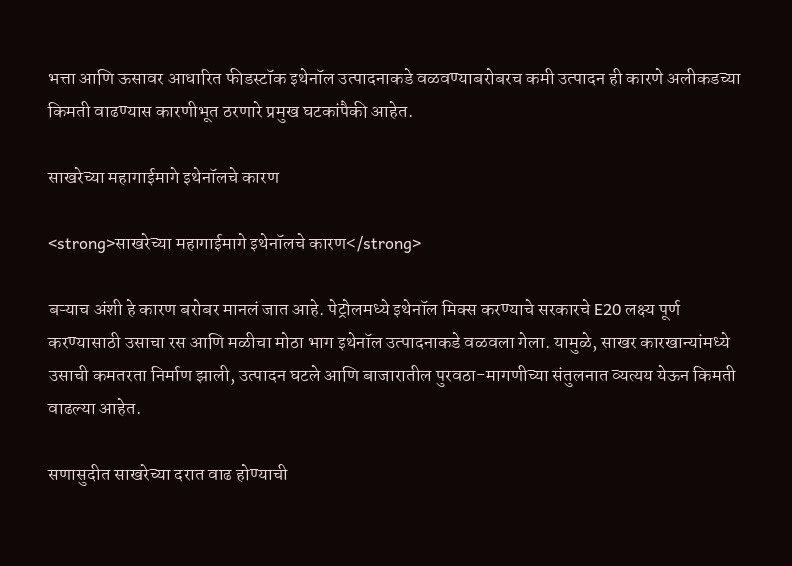भत्ता आणि ऊसावर आधारित फीडस्टॉक इथेनॉल उत्पादनाकडे वळवण्याबरोबरच कमी उत्पादन ही कारणे अलीकडच्या किमती वाढण्यास कारणीभूत ठरणारे प्रमुख घटकांपैकी आहेत.

साखरेच्या महागाईमागे इथेनॉलचे कारण

<strong>साखरेच्या महागाईमागे इथेनॉलचे कारण</strong>

बऱ्याच अंशी हे कारण बरोबर मानलं जात आहे. पेट्रोलमध्ये इथेनॉल मिक्स करण्याचे सरकारचे E20 लक्ष्य पूर्ण करण्यासाठी उसाचा रस आणि मळीचा मोठा भाग इथेनॉल उत्पादनाकडे वळवला गेला. यामुळे, साखर कारखान्यांमध्ये उसाची कमतरता निर्माण झाली, उत्पादन घटले आणि बाजारातील पुरवठा-मागणीच्या संतुलनात व्यत्यय येऊन किमती वाढल्या आहेत.

सणासुदीत साखरेच्या दरात वाढ होण्याची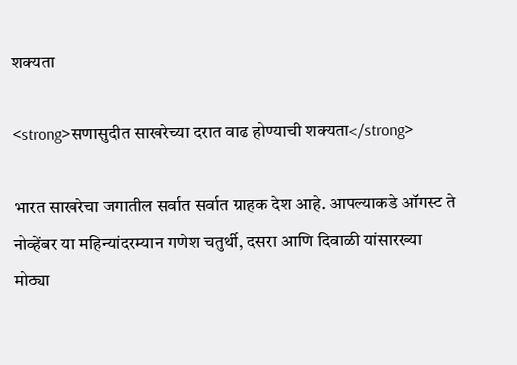शक्यता

<strong>सणासुदीत साखरेच्या दरात वाढ होण्याची शक्यता</strong>

भारत साखरेचा जगातील सर्वात सर्वात ग्राहक देश आहे. आपल्याकडे ऑगस्ट ते नोव्हेंबर या महिन्यांदरम्यान गणेश चतुर्थी, दसरा आणि दिवाळी यांसारख्या मोठ्या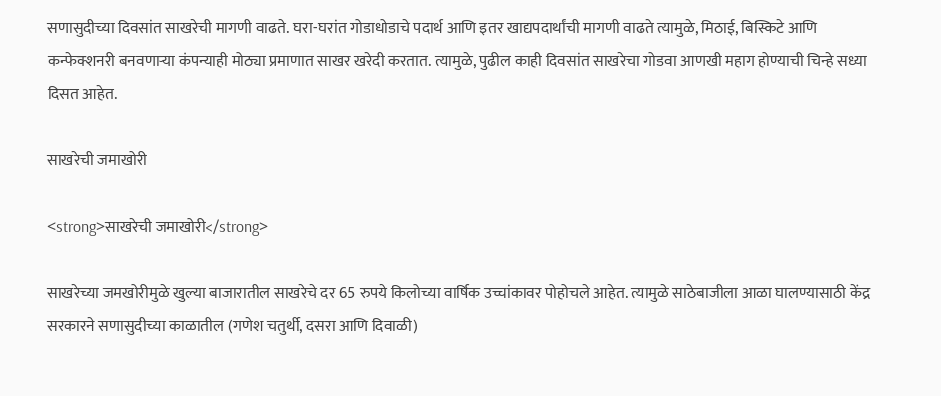सणासुदीच्या दिवसांत साखरेची मागणी वाढते. घरा-घरांत गोडाधोडाचे पदार्थ आणि इतर खाद्यपदार्थांची मागणी वाढते त्यामुळे, मिठाई, बिस्किटे आणि कन्फेक्शनरी बनवणाऱ्या कंपन्याही मोठ्या प्रमाणात साखर खरेदी करतात. त्यामुळे, पुढील काही दिवसांत साखरेचा गोडवा आणखी महाग होण्याची चिन्हे सध्या दिसत आहेत.

साखरेची जमाखोरी

<strong>साखरेची जमाखोरी</strong>

साखरेच्या जमखोरीमुळे खुल्या बाजारातील साखरेचे दर 65 रुपये किलोच्या वार्षिक उच्चांकावर पोहोचले आहेत. त्यामुळे साठेबाजीला आळा घालण्यासाठी केंद्र सरकारने सणासुदीच्या काळातील (गणेश चतुर्थी, दसरा आणि दिवाळी)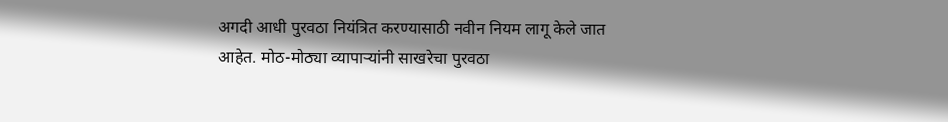अगदी आधी पुरवठा नियंत्रित करण्यासाठी नवीन नियम लागू केले जात आहेत. मोठ-मोठ्या व्यापाऱ्यांनी साखरेचा पुरवठा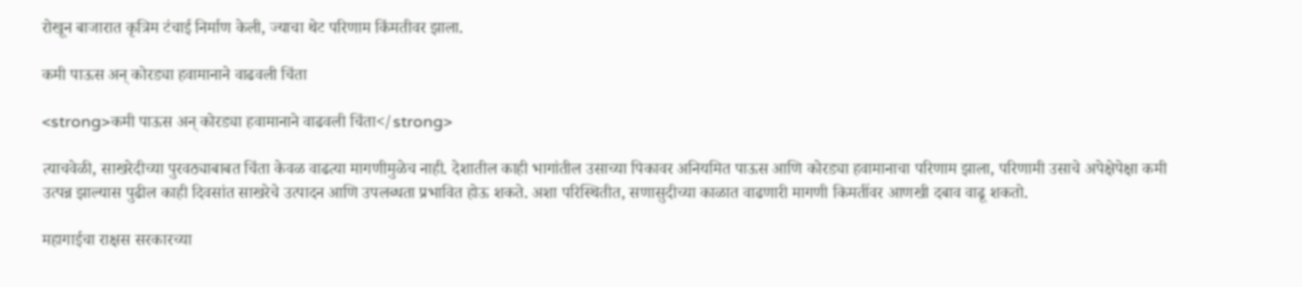रोखून बाजारात कृत्रिम टंचाई निर्माण केली, ज्याचा थेट परिणाम किंमतीवर झाला.

कमी पाऊस अन् कोरड्या हवामानाने वाढवली चिंता

<strong>कमी पाऊस अन् कोरड्या हवामानाने वाढवली चिंता</strong>

त्याचवेळी, साखरेदीच्या पुरवठ्याबाबत चिंता केवळ वाढत्या मागणीमुळेच नाही. देशातील काही भागांतील उसाच्या पिकावर अनियमित पाऊस आणि कोरड्या हवामानाचा परिणाम झाला, परिणामी उसाचे अपेक्षेपेक्षा कमी उत्पन्न झाल्यास पुढील काही दिवसांत साखरेचे उत्पादन आणि उपलब्धता प्रभावित होऊ शकते. अशा परिस्थितीत, सणासुदीच्या काळात वाढणारी मागणी किमतींवर आणखी दबाव वाढू शकतो.

महागाईचा राक्षस सरकारच्या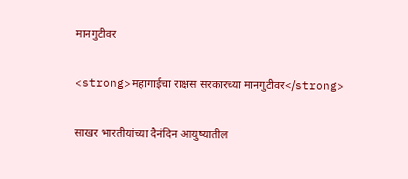मानगुटीवर

<strong>महागाईचा राक्षस सरकारच्या मानगुटीवर</strong>

साखर भारतीयांच्या दैनंदिन आयुष्यातील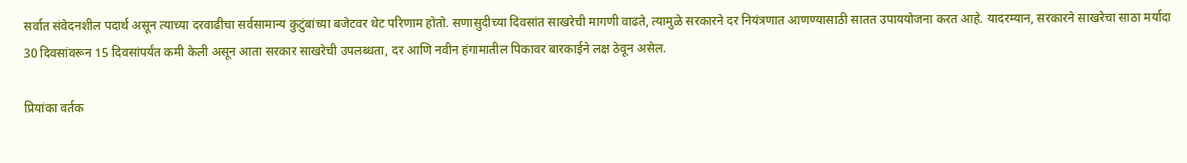सर्वात संवेदनशील पदार्थ असून त्याच्या दरवाढीचा सर्वसामान्य कुटुंबांच्या बजेटवर थेट परिणाम होतो. सणासुदीच्या दिवसांत साखरेची मागणी वाढते, त्यामुळे सरकारने दर नियंत्रणात आणण्यासाठी सातत उपाययोजना करत आहे. यादरम्यान, सरकारने साखरेचा साठा मर्यादा 30 दिवसांवरून 15 दिवसांपर्यंत कमी केली असून आता सरकार साखरेची उपलब्धता, दर आणि नवीन हंगामातील पिकावर बारकाईने लक्ष ठेवून असेल.

प्रियांका वर्तक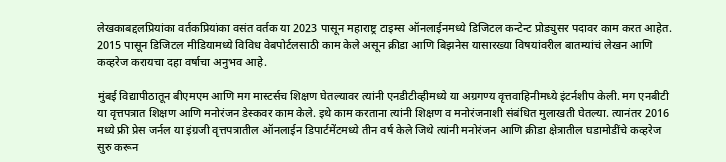लेखकाबद्दलप्रियांका वर्तकप्रियांका वसंत वर्तक या 2023 पासून महाराष्ट्र टाइम्स ऑनलाईनमध्ये डिजिटल कन्टेन्ट प्रोड्युसर पदावर काम करत आहेत. 2015 पासून डिजिटल मीडियामध्ये विविध वेबपोर्टलसाठी काम केले असून क्रीडा आणि बिझनेस यासारख्या विषयांवरील बातम्यांचं लेखन आणि कव्हरेज करायचा दहा वर्षाचा अनुभव आहे.

मुंबई विद्यापीठातून बीएमएम आणि मग मास्टर्सच शिक्षण घेतल्यावर त्यांनी एनडीटीव्हीमध्ये या अग्रगण्य वृत्तवाहिनीमध्ये इंटर्नशीप केली. मग एनबीटी या वृत्तपत्रात शिक्षण आणि मनोरंजन डेस्कवर काम केले. इथे काम करताना त्यांनी शिक्षण व मनोरंजनाशी संबंधित मुलाखती घेतल्या. त्यानंतर 2016 मध्ये फ्री प्रेस जर्नल या इंग्रजी वृत्तपत्रातील ऑनलाईन डिपार्टमेंटमध्ये तीन वर्ष केले जिथे त्यांनी मनोरंजन आणि क्रीडा क्षेत्रातील घडामोडींचे कव्हरेज सुरु करून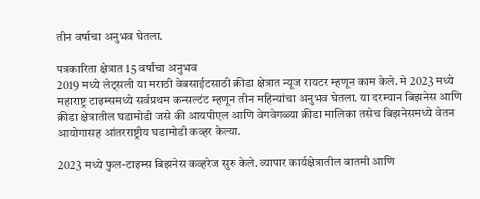तीन वर्षाचा अनुभव घेतला.

पत्रकारिता क्षेत्रात 15 वर्षांचा अनुभव
2019 मध्ये लेट्सली या मराठी वेबसाईटसाठी क्रीडा क्षेत्रात न्यूज रायटर म्हणून काम केले. मे 2023 मध्ये महाराष्ट्र टाइम्समध्ये सर्वप्रथम कन्सल्टंट म्हणून तीन महिन्यांचा अनुभव घेतला. या दरम्यान बिझनेस आणि क्रीडा क्षेत्रातील घडामोडी जसे की आयपीएल आणि वेगवेगळ्या क्रीडा मालिका तसेच बिझनेसमध्ये वेतन आयोगासह आंतरराष्ट्रीय घडामोडी कव्हर केल्या.

2023 मध्ये फुल-टाइम्स बिझनेस कव्हरेज सुरु केले. व्यापार कार्यक्षेत्रातील बातमी आणि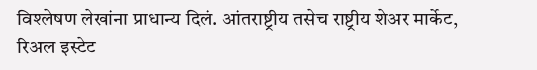विश्लेषण लेखांना प्राधान्य दिलं. आंतराष्ट्रीय तसेच राष्ट्रीय शेअर मार्केट, रिअल इस्टेट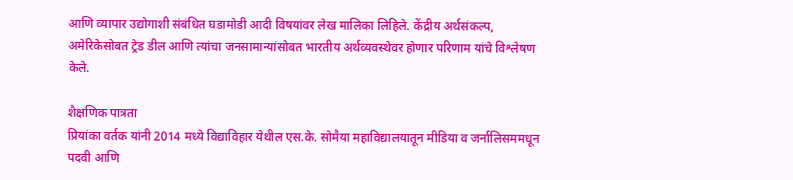आणि व्यापार उद्योगाशी संबंधित घडामोडी आदी विषयांवर लेख मालिका लिहिले. केंद्रीय अर्थसंकल्प, अमेरिकेसोबत ट्रेड डील आणि त्यांचा जनसामान्यांसोबत भारतीय अर्थव्यवस्थेवर होणार परिणाम यांचे विश्लेषण केले.

शैक्षणिक पात्रता
प्रियांका वर्तक यांनी 2014 मध्ये विद्याविहार येथील एस.के. सोमैया महाविद्यालयातून मीडिया व जर्नालिसममधून पदवी आणि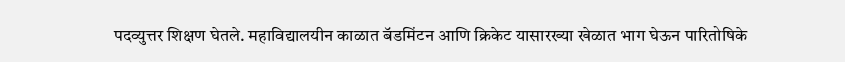पदव्युत्तर शिक्षण घेतले. महाविद्यालयीन काळात बॅडमिंटन आणि क्रिकेट यासारख्या खेळात भाग घेऊन पारितोषिके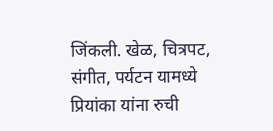जिंकली. खेळ, चित्रपट, संगीत, पर्यटन यामध्ये प्रियांका यांना रुची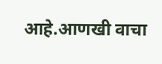आहे.आणखी वाचा